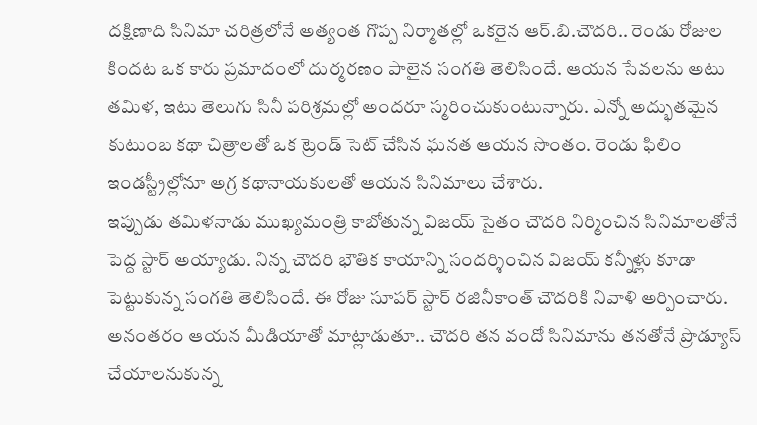దక్షిణాది సినిమా చరిత్రలోనే అత్యంత గొప్ప నిర్మాతల్లో ఒకరైన ఆర్.బి.చౌదరి.. రెండు రోజుల కిందట ఒక కారు ప్రమాదంలో దుర్మరణం పాలైన సంగతి తెలిసిందే. ఆయన సేవలను అటు తమిళ, ఇటు తెలుగు సినీ పరిశ్రమల్లో అందరూ స్మరించుకుంటున్నారు. ఎన్నో అద్భుతమైన కుటుంబ కథా చిత్రాలతో ఒక ట్రెండ్ సెట్ చేసిన ఘనత ఆయన సొంతం. రెండు ఫిలిం ఇండస్ట్రీల్లోనూ అగ్ర కథానాయకులతో ఆయన సినిమాలు చేశారు.
ఇప్పుడు తమిళనాడు ముఖ్యమంత్రి కాబోతున్న విజయ్ సైతం చౌదరి నిర్మించిన సినిమాలతోనే పెద్ద స్టార్ అయ్యాడు. నిన్న చౌదరి భౌతిక కాయాన్ని సందర్శించిన విజయ్ కన్నీళ్లు కూడా పెట్టుకున్న సంగతి తెలిసిందే. ఈ రోజు సూపర్ స్టార్ రజినీకాంత్ చౌదరికి నివాళి అర్పించారు. అనంతరం ఆయన మీడియాతో మాట్లాడుతూ.. చౌదరి తన వందో సినిమాను తనతోనే ప్రొడ్యూస్ చేయాలనుకున్న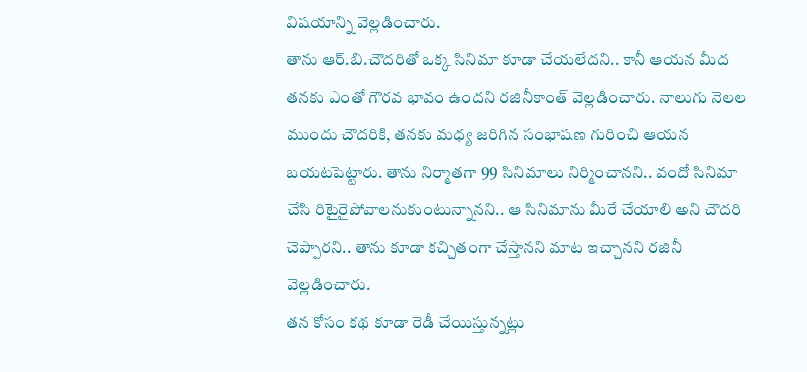విషయాన్ని వెల్లడించారు.
తాను ఆర్.బి.చౌదరితో ఒక్క సినిమా కూడా చేయలేదని.. కానీ ఆయన మీద తనకు ఎంతో గౌరవ భావం ఉందని రజినీకాంత్ వెల్లడించారు. నాలుగు నెలల ముందు చౌదరికి, తనకు మధ్య జరిగిన సంభాషణ గురించి ఆయన బయటపెట్టారు. తాను నిర్మాతగా 99 సినిమాలు నిర్మించానని.. వందో సినిమా చేసి రిటైరైపోవాలనుకుంటున్నానని.. ఆ సినిమాను మీరే చేయాలి అని చౌదరి చెప్పారని.. తాను కూడా కచ్చితంగా చేస్తానని మాట ఇచ్చానని రజినీ వెల్లడించారు.
తన కోసం కథ కూడా రెడీ చేయిస్తున్నట్లు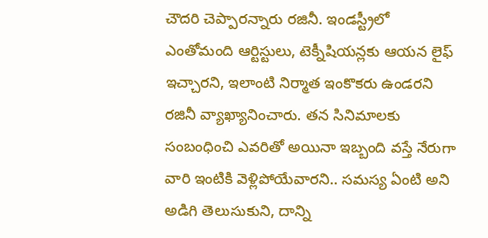చౌదరి చెప్పారన్నారు రజినీ. ఇండస్ట్రీలో ఎంతోమంది ఆర్టిస్టులు, టెక్నీషియన్లకు ఆయన లైఫ్ ఇచ్చారని, ఇలాంటి నిర్మాత ఇంకొకరు ఉండరని రజినీ వ్యాఖ్యానించారు. తన సినిమాలకు సంబంధించి ఎవరితో అయినా ఇబ్బంది వస్తే నేరుగా వారి ఇంటికి వెళ్లిపోయేవారని.. సమస్య ఏంటి అని అడిగి తెలుసుకుని, దాన్ని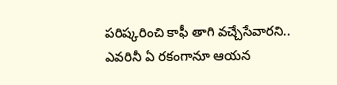పరిష్కరించి కాఫీ తాగి వచ్చేసేవారని.. ఎవరినీ ఏ రకంగానూ ఆయన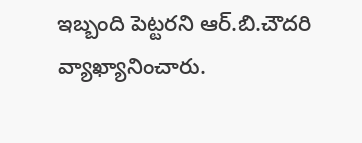ఇబ్బంది పెట్టరని ఆర్.బి.చౌదరి వ్యాఖ్యానించారు.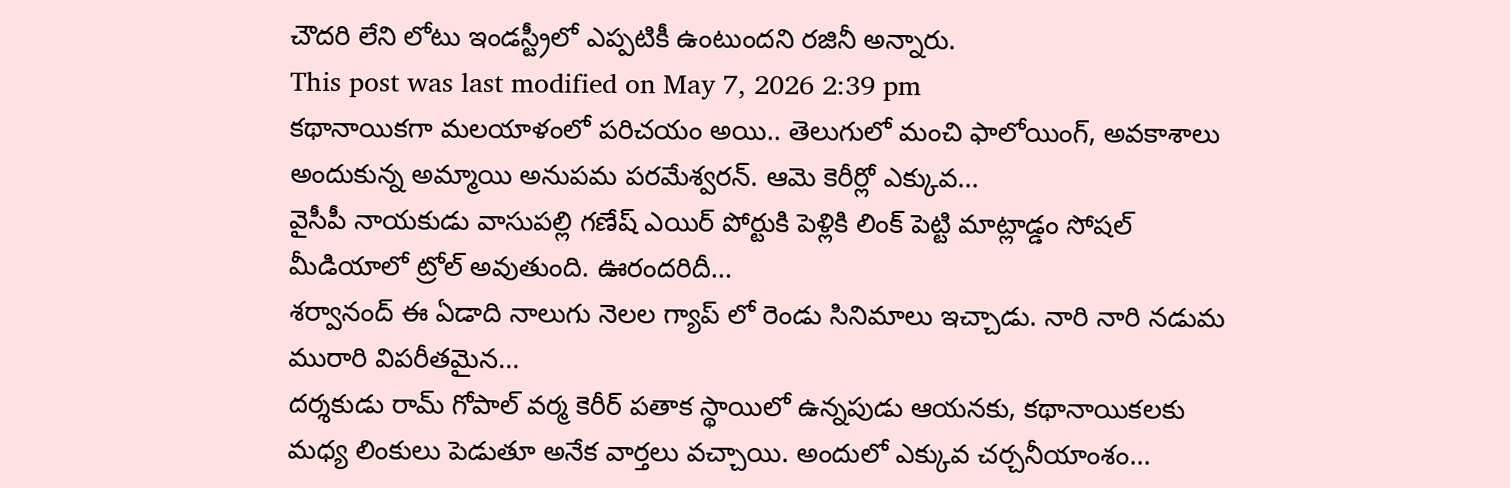చౌదరి లేని లోటు ఇండస్ట్రీలో ఎప్పటికీ ఉంటుందని రజినీ అన్నారు.
This post was last modified on May 7, 2026 2:39 pm
కథానాయికగా మలయాళంలో పరిచయం అయి.. తెలుగులో మంచి ఫాలోయింగ్, అవకాశాలు అందుకున్న అమ్మాయి అనుపమ పరమేశ్వరన్. ఆమె కెరీర్లో ఎక్కువ…
వైసీపీ నాయకుడు వాసుపల్లి గణేష్ ఎయిర్ పోర్టుకి పెళ్లికి లింక్ పెట్టి మాట్లాడ్డం సోషల్ మీడియాలో ట్రోల్ అవుతుంది. ఊరందరిదీ…
శర్వానంద్ ఈ ఏడాది నాలుగు నెలల గ్యాప్ లో రెండు సినిమాలు ఇచ్చాడు. నారి నారి నడుమ మురారి విపరీతమైన…
దర్శకుడు రామ్ గోపాల్ వర్మ కెరీర్ పతాక స్థాయిలో ఉన్నపుడు ఆయనకు, కథానాయికలకు మధ్య లింకులు పెడుతూ అనేక వార్తలు వచ్చాయి. అందులో ఎక్కువ చర్చనీయాంశం…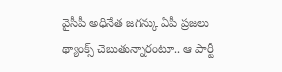వైసీపీ అధినేత జగన్కు ఏపీ ప్రజలు థ్యాంక్స్ చెబుతున్నారంటూ.. ఆ పార్టీ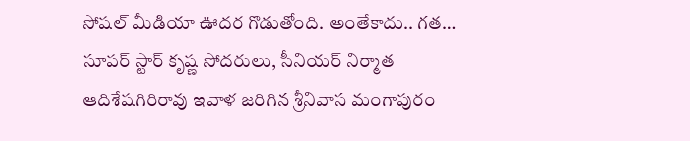సోషల్ మీడియా ఊదర గొడుతోంది. అంతేకాదు.. గత…
సూపర్ స్టార్ కృష్ణ సోదరులు, సీనియర్ నిర్మాత ఆదిశేషగిరిరావు ఇవాళ జరిగిన శ్రీనివాస మంగాపురం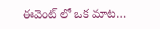ఈవెంట్ లో ఒక మాట…